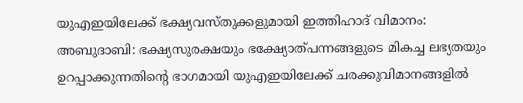യുഎഇയിലേക്ക് ഭക്ഷ്യവസ്തുക്കളുമായി ഇത്തിഹാദ് വിമാനം:
അബുദാബി: ഭക്ഷ്യസുരക്ഷയും ഭക്ഷ്യോത്പന്നങ്ങളുടെ മികച്ച ലഭ്യതയും ഉറപ്പാക്കുന്നതിന്റെ ഭാഗമായി യുഎഇയിലേക്ക് ചരക്കുവിമാനങ്ങളിൽ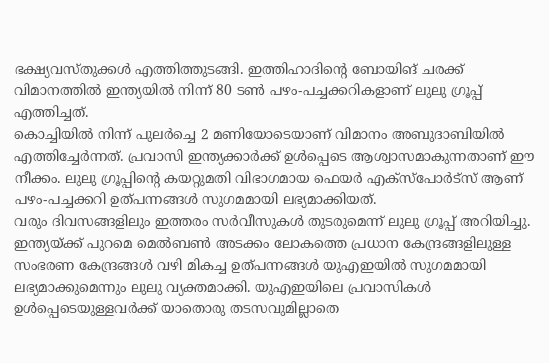ഭക്ഷ്യവസ്തുക്കൾ എത്തിത്തുടങ്ങി. ഇത്തിഹാദിന്റെ ബോയിങ് ചരക്ക് വിമാനത്തിൽ ഇന്ത്യയിൽ നിന്ന് 80 ടൺ പഴം-പച്ചക്കറികളാണ് ലുലു ഗ്രൂപ്പ് എത്തിച്ചത്.
കൊച്ചിയിൽ നിന്ന് പുലർച്ചെ 2 മണിയോടെയാണ് വിമാനം അബുദാബിയിൽ എത്തിച്ചേർന്നത്. പ്രവാസി ഇന്ത്യക്കാർക്ക് ഉൾപ്പെടെ ആശ്വാസമാകുന്നതാണ് ഈ നീക്കം. ലുലു ഗ്രൂപ്പിന്റെ കയറ്റുമതി വിഭാഗമായ ഫെയർ എക്സ്പോർട്സ് ആണ് പഴം-പച്ചക്കറി ഉത്പന്നങ്ങൾ സുഗമമായി ലഭ്യമാക്കിയത്.
വരും ദിവസങ്ങളിലും ഇത്തരം സർവീസുകൾ തുടരുമെന്ന് ലുലു ഗ്രൂപ്പ് അറിയിച്ചു. ഇന്ത്യയ്ക്ക് പുറമെ മെൽബൺ അടക്കം ലോകത്തെ പ്രധാന കേന്ദ്രങ്ങളിലുള്ള സംഭരണ കേന്ദ്രങ്ങൾ വഴി മികച്ച ഉത്പന്നങ്ങൾ യുഎഇയിൽ സുഗമമായി ലഭ്യമാക്കുമെന്നും ലുലു വ്യക്തമാക്കി. യുഎഇയിലെ പ്രവാസികൾ ഉൾപ്പെടെയുള്ളവർക്ക് യാതൊരു തടസവുമില്ലാതെ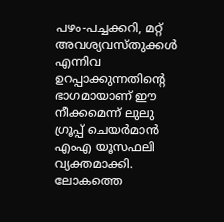പഴം-പച്ചക്കറി, മറ്റ് അവശ്യവസ്തുക്കൾ എന്നിവ ഉറപ്പാക്കുന്നതിന്റെ ഭാഗമായാണ് ഈ നീക്കമെന്ന് ലുലു ഗ്രൂപ്പ് ചെയർമാൻ എംഎ യൂസഫലി വ്യക്തമാക്കി.
ലോകത്തെ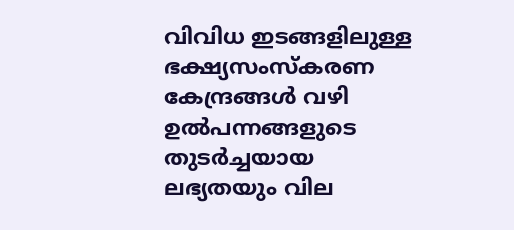വിവിധ ഇടങ്ങളിലുള്ള ഭക്ഷ്യസംസ്കരണ കേന്ദ്രങ്ങൾ വഴി ഉൽപന്നങ്ങളുടെ തുടർച്ചയായ ലഭ്യതയും വില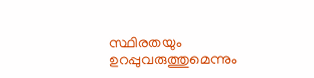സ്ഥിരതയും ഉറപ്പുവരുത്തുമെന്നും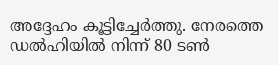അദ്ദേഹം കൂട്ടിച്ചേർത്തു. നേരത്തെ ഡൽഹിയിൽ നിന്ന് 80 ടൺ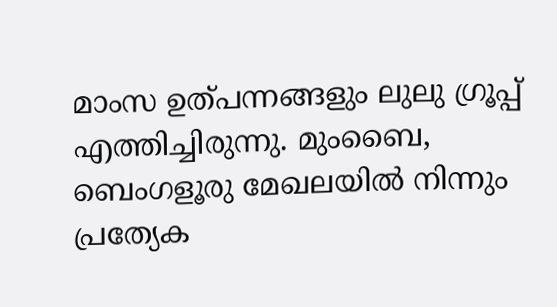മാംസ ഉത്പന്നങ്ങളും ലുലു ഗ്രൂപ്പ് എത്തിച്ചിരുന്നു. മുംബൈ, ബെംഗളൂരു മേഖലയിൽ നിന്നും പ്രത്യേക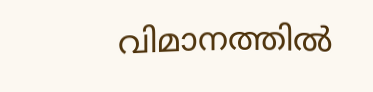വിമാനത്തിൽ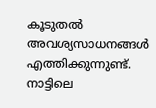കൂടുതൽ അവശ്യസാധനങ്ങൾ എത്തിക്കുന്നുണ്ട്. നാട്ടിലെ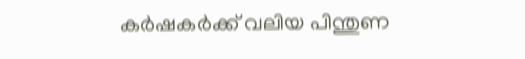കർഷകർക്ക് വലിയ പിന്തുണ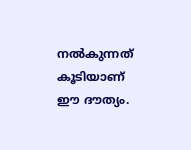നൽകുന്നത് കൂടിയാണ് ഈ ദൗത്യം.